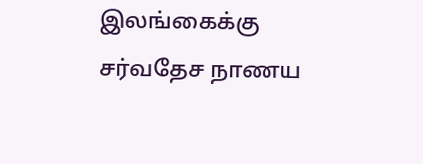இலங்கைக்கு சர்வதேச நாணய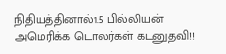நிதியத்தினால்1.5 பில்லியன் அமெரிக்க டொலர்கள் கடனுதவி!!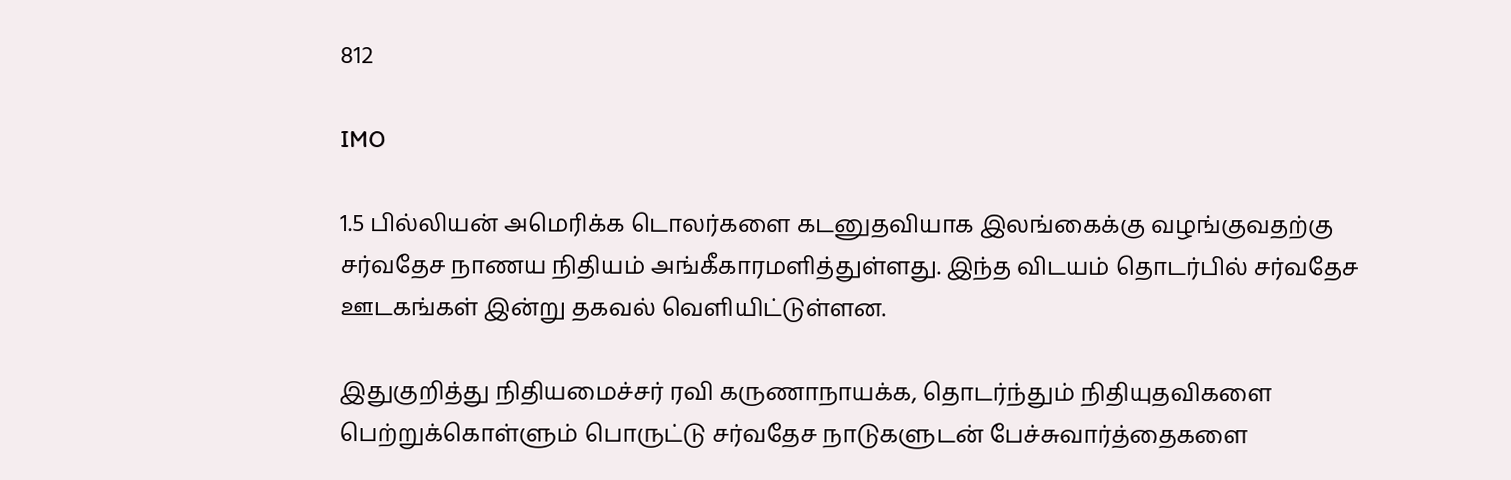812

IMO

1.5 பில்லியன் அமெரிக்க டொலர்களை கடனுதவியாக இலங்கைக்கு வழங்குவதற்கு சர்வதேச நாணய நிதியம் அங்கீகாரமளித்துள்ளது. இந்த விடயம் தொடர்பில் சர்வதேச ஊடகங்கள் இன்று தகவல் வெளியிட்டுள்ளன.

இதுகுறித்து நிதியமைச்சர் ரவி கருணாநாயக்க, தொடர்ந்தும் நிதியுதவிகளை பெற்றுக்கொள்ளும் பொருட்டு சர்வதேச நாடுகளுடன் பேச்சுவார்த்தைகளை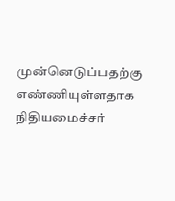முன்னெடுப்பதற்கு எண்ணியுள்ளதாக நிதியமைச்சர்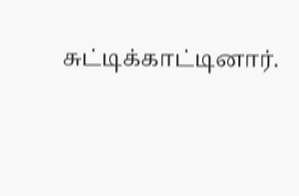சுட்டிக்காட்டினார்.